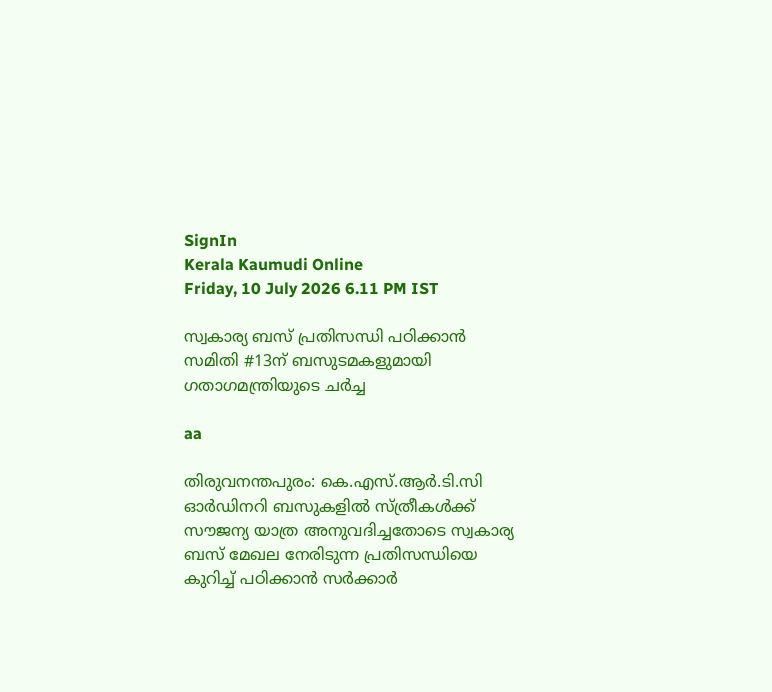SignIn
Kerala Kaumudi Online
Friday, 10 July 2026 6.11 PM IST

സ്വകാര്യ ബസ് പ്രതിസന്ധി പഠിക്കാൻ സമിതി #13ന് ബസുടമകളുമായി ഗതാഗമന്ത്രിയുടെ ചർച്ച

aa

തിരുവനന്തപുരം: കെ.എസ്.ആർ.ടി.സി ഓർഡിനറി ബസുകളിൽ സ്ത്രീകൾക്ക് സൗജന്യ യാത്ര അനുവദിച്ചതോടെ സ്വകാര്യ ബസ് മേഖല നേരിടുന്ന പ്രതിസന്ധിയെ കുറിച്ച് പഠിക്കാൻ സ‌ർക്കാർ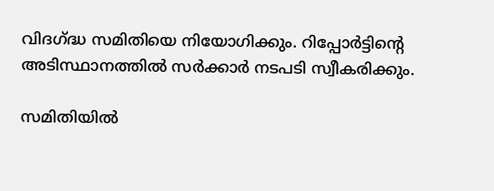വിദഗ്ദ്ധ സമിതിയെ നിയോഗിക്കും. റിപ്പോർട്ടിന്റെ അടിസ്ഥാനത്തിൽ സർക്കാർ നടപടി സ്വീകരിക്കും.

സമിതിയിൽ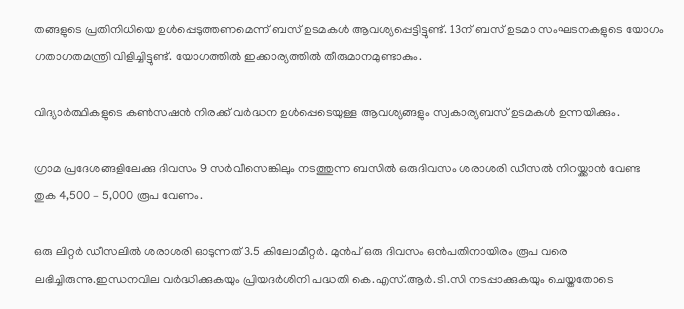തങ്ങളുടെ പ്രതിനിധിയെ ഉൾപ്പെടുത്തണമെന്ന് ബസ് ഉടമകൾ ആവശ്യപ്പെട്ടിട്ടുണ്ട്. 13ന് ബസ് ഉടമാ സംഘടനകളുടെ യോഗം ഗതാഗതമന്ത്രി വിളിച്ചിട്ടുണ്ട്. യോഗത്തിൽ ഇക്കാര്യത്തിൽ തീരുമാനമുണ്ടാകും.

വിദ്യാർത്ഥികളുടെ കൺസഷൻ നിരക്ക് വർദ്ധന ഉൾപ്പെടെയുള്ള ആവശ്യങ്ങളും സ്വകാര്യബസ് ഉടമകൾ ഉന്നയിക്കും.

ഗ്രാമ പ്രദേശങ്ങളിലേക്കു ദിവസം 9 സർവീസെങ്കിലും നടത്തുന്ന ബസിൽ ഒരുദിവസം ശരാശരി ഡീസൽ നിറയ്ക്കാൻ വേണ്ട തുക 4,500 – 5,000 രൂപ വേണം.

ഒരു ലിറ്റർ ഡീസലിൽ ശരാശരി ഓടുന്നത് 3.5 കിലോമീറ്റർ. മുൻപ് ഒരു ദിവസം ഒൻപതിനായിരം രൂപ വരെ ലഭിച്ചിരുന്നു.ഇന്ധനവില വർദ്ധിക്കുകയും പ്രിയദർശിനി പദ്ധതി കെ.എസ്.ആർ.ടി.സി നടപ്പാക്കുകയും ചെയ്തതോടെ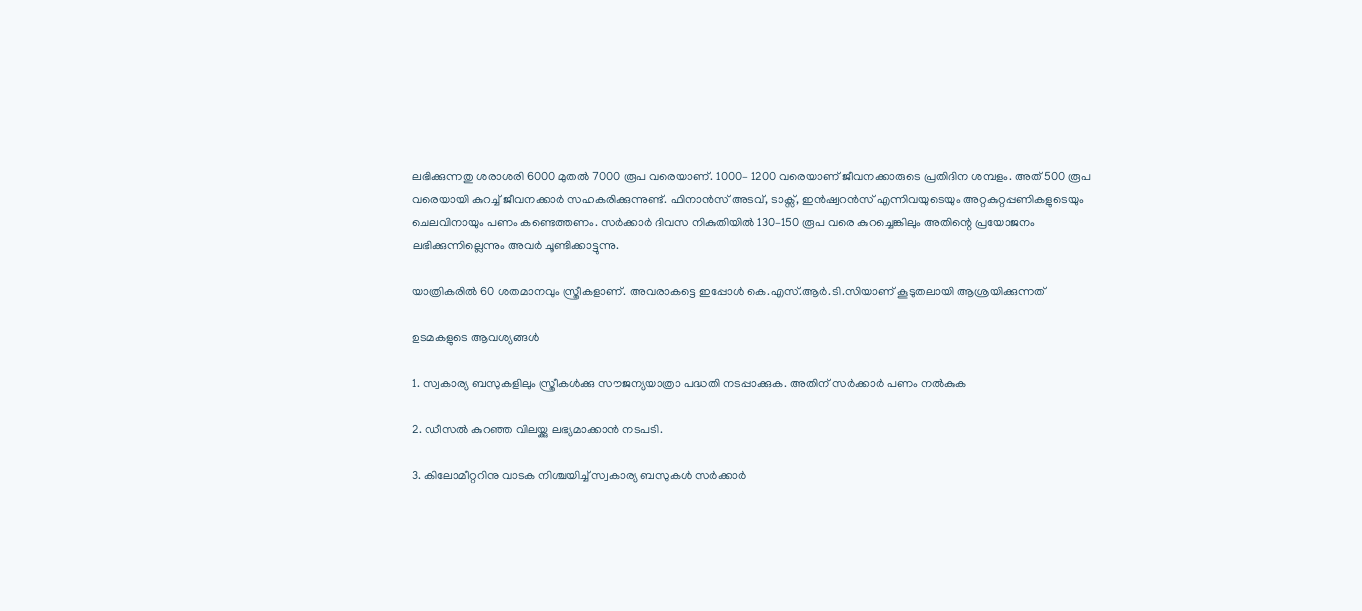ലഭിക്കുന്നതു ശരാശരി 6000 മുതൽ 7000 രൂപ വരെയാണ്. 1000– 1200 വരെയാണ് ജീവനക്കാരുടെ പ്രതിദിന ശമ്പളം. അത് 500 രൂപ വരെയായി കുറച്ച് ജീവനക്കാർ സഹകരിക്കുന്നുണ്ട്. ഫിനാൻസ് അടവ്, ടാക്സ്, ഇൻഷ്വറൻസ് എന്നിവയുടെയും അറ്റകുറ്റപ്പണികളുടെയും ചെലവിനായും പണം കണ്ടെത്തണം. സർക്കാർ ദിവസ നികുതിയിൽ 130–150 രൂപ വരെ കുറച്ചെങ്കിലും അതിന്റെ പ്രയോജനം ലഭിക്കുന്നില്ലെന്നും അവർ ചൂണ്ടിക്കാട്ടുന്നു.

യാത്രികരിൽ 60 ശതമാനവും സ്ത്രീകളാണ്. അവരാകട്ടെ ഇപ്പോൾ കെ.എസ്.ആർ.ടി.സിയാണ് കൂടുതലായി ആശ്രയിക്കുന്നത്

ഉടമകളുടെ ആവശ്യങ്ങൾ

1. സ്വകാര്യ ബസുകളിലും സ്ത്രീകൾക്കു സൗജന്യയാത്രാ പദ്ധതി നടപ്പാക്കുക. അതിന് സർക്കാർ പണം നൽകുക

2. ഡീസൽ കുറഞ്ഞ വിലയ്ക്കു ലഭ്യമാക്കാൻ നടപടി.

3. കിലോമീറ്ററിനു വാടക നിശ്ചയിച്ച് സ്വകാര്യ ബസുകൾ സർക്കാർ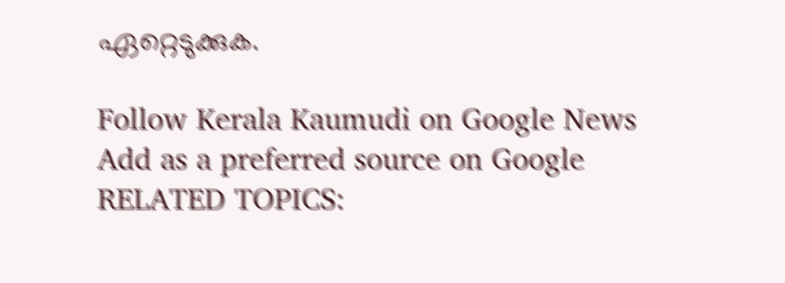ഏറ്റെടുക്കുക.

Follow Kerala Kaumudi on Google News Add as a preferred source on Google
RELATED TOPICS: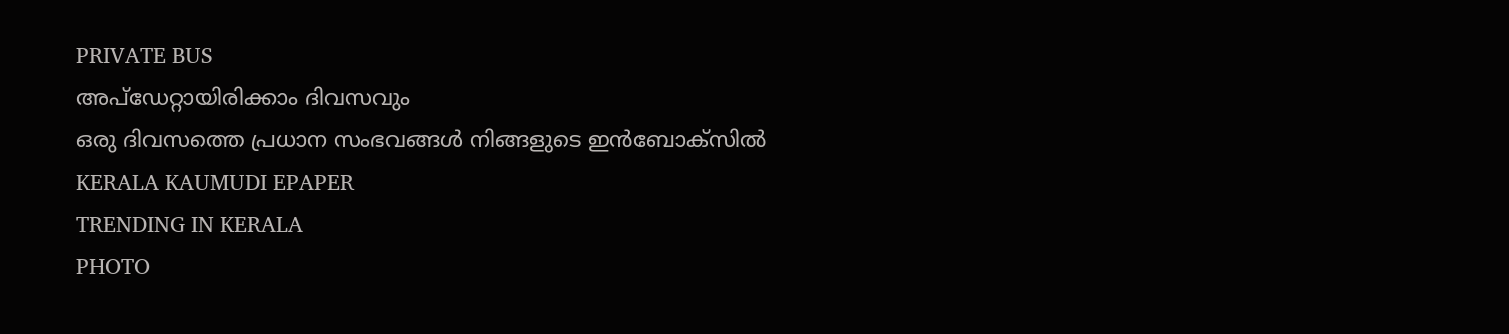PRIVATE BUS
അപ്ഡേറ്റായിരിക്കാം ദിവസവും
ഒരു ദിവസത്തെ പ്രധാന സംഭവങ്ങൾ നിങ്ങളുടെ ഇൻബോക്സിൽ
KERALA KAUMUDI EPAPER
TRENDING IN KERALA
PHOTO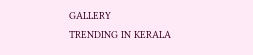GALLERY
TRENDING IN KERALA